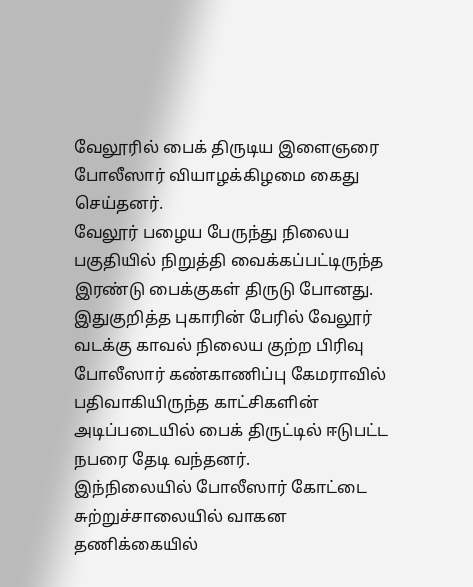வேலூரில் பைக் திருடிய இளைஞரை போலீஸார் வியாழக்கிழமை கைது செய்தனர்.
வேலூர் பழைய பேருந்து நிலைய பகுதியில் நிறுத்தி வைக்கப்பட்டிருந்த இரண்டு பைக்குகள் திருடு போனது. இதுகுறித்த புகாரின் பேரில் வேலூர் வடக்கு காவல் நிலைய குற்ற பிரிவு போலீஸார் கண்காணிப்பு கேமராவில் பதிவாகியிருந்த காட்சிகளின் அடிப்படையில் பைக் திருட்டில் ஈடுபட்ட நபரை தேடி வந்தனர்.
இந்நிலையில் போலீஸார் கோட்டை சுற்றுச்சாலையில் வாகன தணிக்கையில்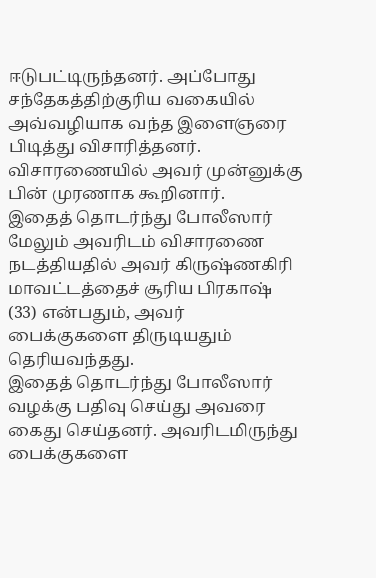ஈடுபட்டிருந்தனர். அப்போது சந்தேகத்திற்குரிய வகையில் அவ்வழியாக வந்த இளைஞரை பிடித்து விசாரித்தனர். விசாரணையில் அவர் முன்னுக்கு பின் முரணாக கூறினார்.
இதைத் தொடர்ந்து போலீஸார் மேலும் அவரிடம் விசாரணை நடத்தியதில் அவர் கிருஷ்ணகிரி மாவட்டத்தைச் சூரிய பிரகாஷ் (33) என்பதும், அவர் பைக்குகளை திருடியதும் தெரியவந்தது.
இதைத் தொடர்ந்து போலீஸார் வழக்கு பதிவு செய்து அவரை கைது செய்தனர். அவரிடமிருந்து பைக்குகளை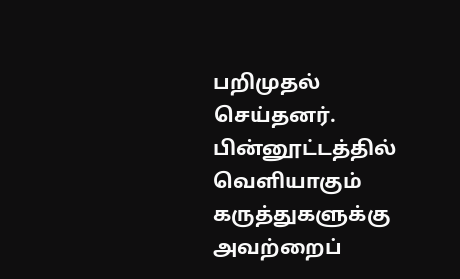பறிமுதல் செய்தனர்.
பின்னூட்டத்தில் வெளியாகும் கருத்துகளுக்கு அவற்றைப்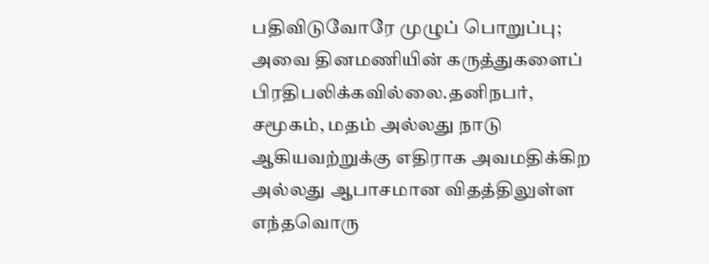பதிவிடுவோரே முழுப் பொறுப்பு; அவை தினமணியின் கருத்துகளைப் பிரதிபலிக்கவில்லை.தனிநபர், சமூகம், மதம் அல்லது நாடு ஆகியவற்றுக்கு எதிராக அவமதிக்கிற அல்லது ஆபாசமான விதத்திலுள்ள எந்தவொரு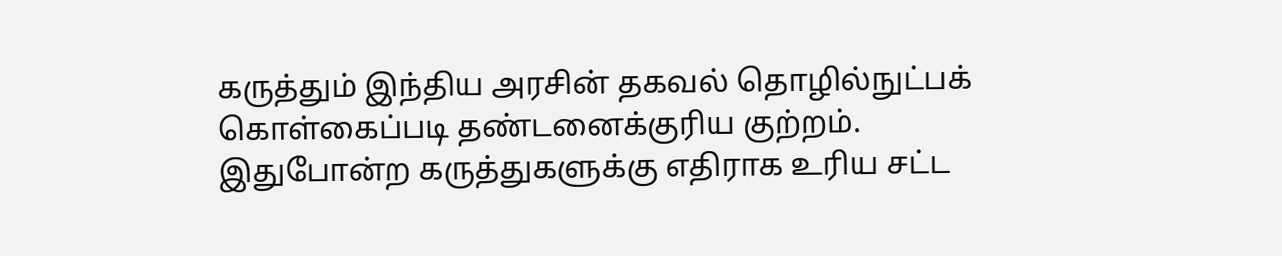கருத்தும் இந்திய அரசின் தகவல் தொழில்நுட்பக் கொள்கைப்படி தண்டனைக்குரிய குற்றம். இதுபோன்ற கருத்துகளுக்கு எதிராக உரிய சட்ட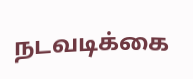நடவடிக்கை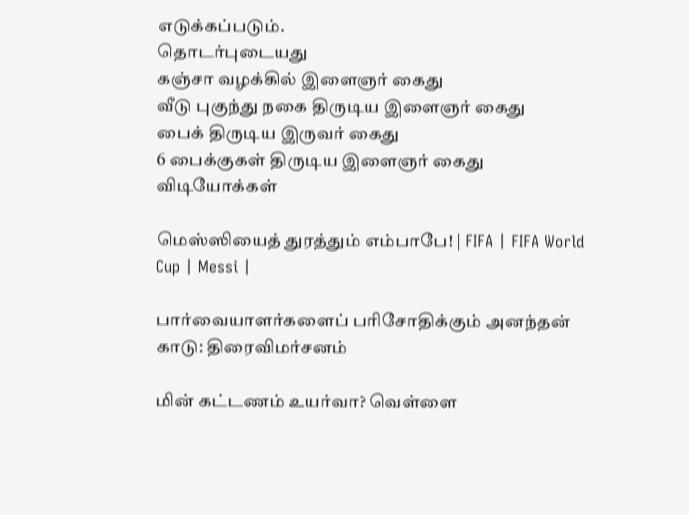எடுக்கப்படும்.
தொடர்புடையது
கஞ்சா வழக்கில் இளைஞர் கைது
வீடு புகுந்து நகை திருடிய இளைஞர் கைது
பைக் திருடிய இருவர் கைது
6 பைக்குகள் திருடிய இளைஞர் கைது
விடியோக்கள்

மெஸ்ஸியைத் துரத்தும் எம்பாபே! | FIFA | FIFA World Cup | Messi |

பார்வையாளர்களைப் பரிசோதிக்கும் அனந்தன் காடு: திரைவிமர்சனம்

மின் கட்டணம் உயர்வா? வெள்ளை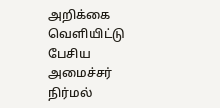அறிக்கை வெளியிட்டு பேசிய அமைச்சர் நிர்மல்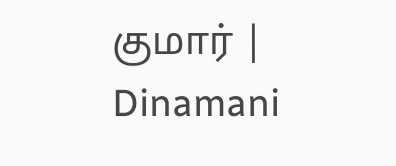குமார் | Dinamani